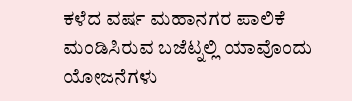ಕಳೆದ ವರ್ಷ ಮಹಾನಗರ ಪಾಲಿಕೆ ಮಂಡಿಸಿರುವ ಬಜೆಟ್ನಲ್ಲಿ ಯಾವೊಂದು ಯೋಜನೆಗಳು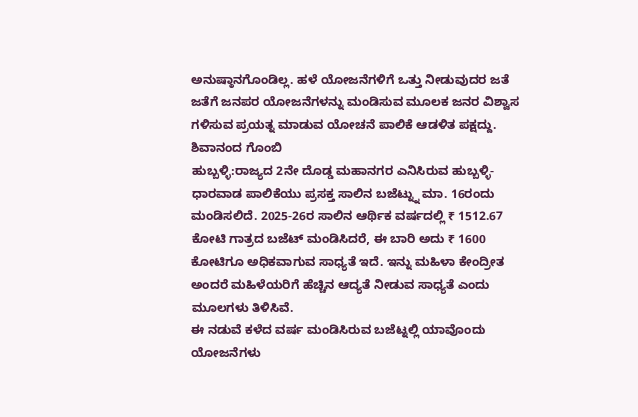ಅನುಷ್ಠಾನಗೊಂಡಿಲ್ಲ. ಹಳೆ ಯೋಜನೆಗಳಿಗೆ ಒತ್ತು ನೀಡುವುದರ ಜತೆ ಜತೆಗೆ ಜನಪರ ಯೋಜನೆಗಳನ್ನು ಮಂಡಿಸುವ ಮೂಲಕ ಜನರ ವಿಶ್ವಾಸ ಗಳಿಸುವ ಪ್ರಯತ್ನ ಮಾಡುವ ಯೋಚನೆ ಪಾಲಿಕೆ ಆಡಳಿತ ಪಕ್ಷದ್ದು.
ಶಿವಾನಂದ ಗೊಂಬಿ
ಹುಬ್ಬಳ್ಳಿ:ರಾಜ್ಯದ 2ನೇ ದೊಡ್ಡ ಮಹಾನಗರ ಎನಿಸಿರುವ ಹುಬ್ಬಳ್ಳಿ-ಧಾರವಾಡ ಪಾಲಿಕೆಯು ಪ್ರಸಕ್ತ ಸಾಲಿನ ಬಜೆಟ್ನ್ನು ಮಾ. 16ರಂದು ಮಂಡಿಸಲಿದೆ. 2025-26ರ ಸಾಲಿನ ಆರ್ಥಿಕ ವರ್ಷದಲ್ಲಿ ₹ 1512.67 ಕೋಟಿ ಗಾತ್ರದ ಬಜೆಟ್ ಮಂಡಿಸಿದರೆ, ಈ ಬಾರಿ ಅದು ₹ 1600 ಕೋಟಿಗೂ ಅಧಿಕವಾಗುವ ಸಾಧ್ಯತೆ ಇದೆ. ಇನ್ನು ಮಹಿಳಾ ಕೇಂದ್ರೀತ ಅಂದರೆ ಮಹಿಳೆಯರಿಗೆ ಹೆಚ್ಚಿನ ಆದ್ಯತೆ ನೀಡುವ ಸಾಧ್ಯತೆ ಎಂದು ಮೂಲಗಳು ತಿಳಿಸಿವೆ.
ಈ ನಡುವೆ ಕಳೆದ ವರ್ಷ ಮಂಡಿಸಿರುವ ಬಜೆಟ್ನಲ್ಲಿ ಯಾವೊಂದು ಯೋಜನೆಗಳು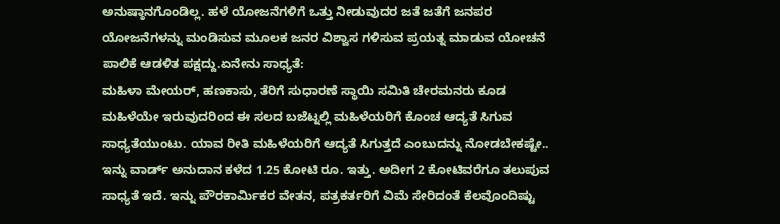ಅನುಷ್ಠಾನಗೊಂಡಿಲ್ಲ. ಹಳೆ ಯೋಜನೆಗಳಿಗೆ ಒತ್ತು ನೀಡುವುದರ ಜತೆ ಜತೆಗೆ ಜನಪರ ಯೋಜನೆಗಳನ್ನು ಮಂಡಿಸುವ ಮೂಲಕ ಜನರ ವಿಶ್ವಾಸ ಗಳಿಸುವ ಪ್ರಯತ್ನ ಮಾಡುವ ಯೋಚನೆ ಪಾಲಿಕೆ ಆಡಳಿತ ಪಕ್ಷದ್ದು.ಏನೇನು ಸಾಧ್ಯತೆ:
ಮಹಿಳಾ ಮೇಯರ್, ಹಣಕಾಸು, ತೆರಿಗೆ ಸುಧಾರಣೆ ಸ್ಥಾಯಿ ಸಮಿತಿ ಚೇರಮನರು ಕೂಡ ಮಹಿಳೆಯೇ ಇರುವುದರಿಂದ ಈ ಸಲದ ಬಜೆಟ್ನಲ್ಲಿ ಮಹಿಳೆಯರಿಗೆ ಕೊಂಚ ಆದ್ಯತೆ ಸಿಗುವ ಸಾಧ್ಯತೆಯುಂಟು. ಯಾವ ರೀತಿ ಮಹಿಳೆಯರಿಗೆ ಆದ್ಯತೆ ಸಿಗುತ್ತದೆ ಎಂಬುದನ್ನು ನೋಡಬೇಕಷ್ಟೇ.. ಇನ್ನು ವಾರ್ಡ್ ಅನುದಾನ ಕಳೆದ 1.25 ಕೋಟಿ ರೂ. ಇತ್ತು. ಅದೀಗ 2 ಕೋಟಿವರೆಗೂ ತಲುಪುವ ಸಾಧ್ಯತೆ ಇದೆ. ಇನ್ನು ಪೌರಕಾರ್ಮಿಕರ ವೇತನ, ಪತ್ರಕರ್ತರಿಗೆ ವಿಮೆ ಸೇರಿದಂತೆ ಕೆಲವೊಂದಿಷ್ಟು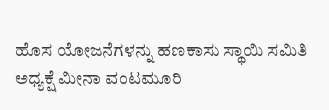ಹೊಸ ಯೋಜನೆಗಳನ್ನು ಹಣಕಾಸು ಸ್ಥಾಯಿ ಸಮಿತಿ ಅಧ್ಯಕ್ಷೆ ಮೀನಾ ವಂಟಮೂರಿ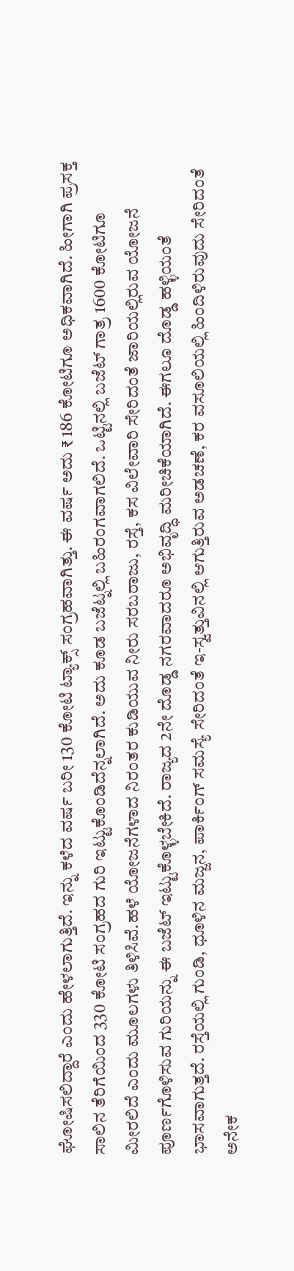ಘೋಷಿಸಲಿದ್ದಾರೆ ಎಂದು ಹೇಳಲಾಗುತ್ತಿದೆ. ಇನ್ನು ಕಳೆದ ವರ್ಷ ಬರೀ 130 ಕೋಟಿ ಟ್ಯಾಕ್ಸ್ ಸಂಗ್ರಹವಾಗಿತ್ತು. ಈ ವರ್ಷ ಅದು ₹ 186 ಕೋಟಿಗೂ ಅಧಿಕವಾಗಿದೆ. ಹೀಗಾಗಿ ಪ್ರಸಕ್ತ ಸಾಲಿನ ತೆರಿಗೆಯಿಂದ 330 ಕೋಟಿ ಸಂಗ್ರಹದ ಗುರಿ ಇಟ್ಟುಕೊಂಡಿದೆನ್ನಲಾಗಿದೆ. ಅದು ಕೂಡ ಬಜೆಟ್ನಲ್ಲಿ ಬಹಿರಂಗವಾಗಲಿದೆ. ಒಟ್ಟಿನಲ್ಲಿ ಬಜೆಟ್ ಗಾತ್ರ 1600 ಕೋಟಿಗೂ ಮೀರಲಿದೆ ಎಂದು ಮೂಲಗಳು ತಿಳಿಸಿವೆ.ಹಳೆ ಯೋಜನೆಗಳಾದ ನಿರಂತರ ಕುಡಿಯುವ ನೀರು ಸರಬರಾಜು, ರಸ್ತೆ, ಕಸ ವಿಲೇವಾರಿ ಸೇರಿದಂತೆ ಜಾರಿಯಲ್ಲಿರುವ ಯೋಜನೆ ಪೂರ್ಣಗೊಳಿಸುವ ಗುರಿಯನ್ನು ಈ ಬಜೆಟ್ ಇಟ್ಟುಕೊಳ್ಳಬೇಕಿದೆ. ರಾಜ್ಯದ 2ನೇ ದೊಡ್ಡ ನಗರವಾದರೂ ಅಭಿವೃದ್ಧಿ ಮರೀಚಿಕೆಯಾಗಿದೆ. ಈಗಲೂ ದೊಡ್ಡ ಹಳ್ಳಿಯಂತೆ ಭಾಸವಾಗುತ್ತದೆ. ರಸ್ತೆಯಲ್ಲಿ ಗುಂಡಿ, ಧೂಳಿನ ಮಜ್ಜನ, ಪಾರ್ಕಿಂಗ್ ಸಮಸ್ಯೆ ಸೇರಿದಂತೆ ಇ-ಸ್ವತ್ತುವಿನಲ್ಲಿ ಆಗುತ್ತಿರುವ ಅಡಚಣೆ, ಕರ ವಸೂಲಿಯಲ್ಲಿ ಹಿಂದಿಳಿರುವುದು ಸೇರಿದಂತೆ ಅನೇಕ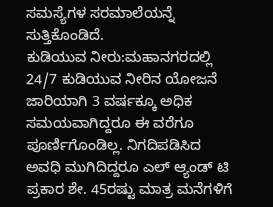ಸಮಸ್ಯೆಗಳ ಸರಮಾಲೆಯನ್ನೆ ಸುತ್ತಿಕೊಂಡಿದೆ.
ಕುಡಿಯುವ ನೀರು:ಮಹಾನಗರದಲ್ಲಿ 24/7 ಕುಡಿಯುವ ನೀರಿನ ಯೋಜನೆ ಜಾರಿಯಾಗಿ 3 ವರ್ಷಕ್ಕೂ ಅಧಿಕ ಸಮಯವಾಗಿದ್ದರೂ ಈ ವರೆಗೂ ಪೂರ್ಣಿಗೊಂಡಿಲ್ಲ. ನಿಗದಿಪಡಿಸಿದ ಅವಧಿ ಮುಗಿದಿದ್ದರೂ ಎಲ್ ಆ್ಯಂಡ್ ಟಿ ಪ್ರಕಾರ ಶೇ. 45ರಷ್ಟು ಮಾತ್ರ ಮನೆಗಳಿಗೆ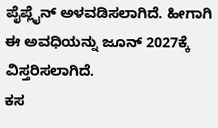ಪೈಪ್ಲೈನ್ ಅಳವಡಿಸಲಾಗಿದೆ. ಹೀಗಾಗಿ ಈ ಅವಧಿಯನ್ನು ಜೂನ್ 2027ಕ್ಕೆ ವಿಸ್ತರಿಸಲಾಗಿದೆ.
ಕಸ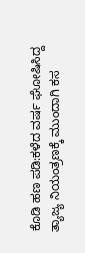ಕೊಡಿ ಹಣ ಪಡಿ:ಕಳೆದ ವರ್ಷ ಘೋಷಿಸಿದ್ದ ತ್ಯಾಜ್ಯ ನಿಯಂತ್ರಣಕ್ಕೆ ಮುಂದಾಗಿ ಕಸ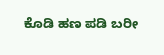ಕೊಡಿ ಹಣ ಪಡಿ ಬರೀ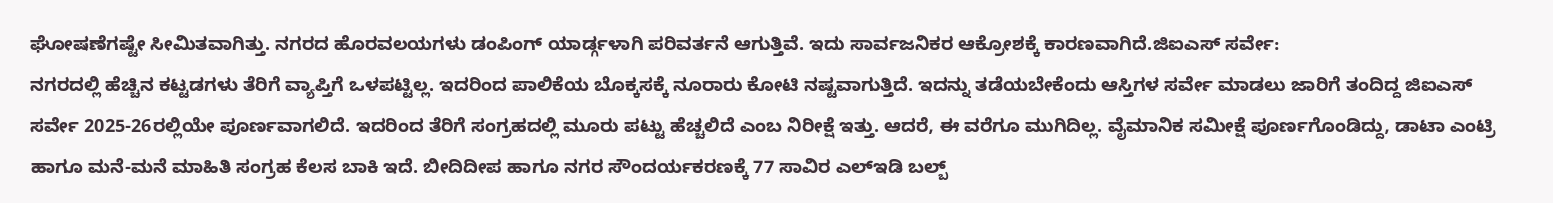ಘೋಷಣೆಗಷ್ಟೇ ಸೀಮಿತವಾಗಿತ್ತು. ನಗರದ ಹೊರವಲಯಗಳು ಡಂಪಿಂಗ್ ಯಾರ್ಡ್ಗಳಾಗಿ ಪರಿವರ್ತನೆ ಆಗುತ್ತಿವೆ. ಇದು ಸಾರ್ವಜನಿಕರ ಆಕ್ರೋಶಕ್ಕೆ ಕಾರಣವಾಗಿದೆ.ಜಿಐಎಸ್ ಸರ್ವೇ:
ನಗರದಲ್ಲಿ ಹೆಚ್ಚಿನ ಕಟ್ಟಡಗಳು ತೆರಿಗೆ ವ್ಯಾಪ್ತಿಗೆ ಒಳಪಟ್ಟಿಲ್ಲ. ಇದರಿಂದ ಪಾಲಿಕೆಯ ಬೊಕ್ಕಸಕ್ಕೆ ನೂರಾರು ಕೋಟಿ ನಷ್ಟವಾಗುತ್ತಿದೆ. ಇದನ್ನು ತಡೆಯಬೇಕೆಂದು ಆಸ್ತಿಗಳ ಸರ್ವೇ ಮಾಡಲು ಜಾರಿಗೆ ತಂದಿದ್ದ ಜಿಐಎಸ್ ಸರ್ವೇ 2025-26ರಲ್ಲಿಯೇ ಪೂರ್ಣವಾಗಲಿದೆ. ಇದರಿಂದ ತೆರಿಗೆ ಸಂಗ್ರಹದಲ್ಲಿ ಮೂರು ಪಟ್ಟು ಹೆಚ್ಚಲಿದೆ ಎಂಬ ನಿರೀಕ್ಷೆ ಇತ್ತು. ಆದರೆ, ಈ ವರೆಗೂ ಮುಗಿದಿಲ್ಲ. ವೈಮಾನಿಕ ಸಮೀಕ್ಷೆ ಪೂರ್ಣಗೊಂಡಿದ್ದು, ಡಾಟಾ ಎಂಟ್ರಿ ಹಾಗೂ ಮನೆ-ಮನೆ ಮಾಹಿತಿ ಸಂಗ್ರಹ ಕೆಲಸ ಬಾಕಿ ಇದೆ. ಬೀದಿದೀಪ ಹಾಗೂ ನಗರ ಸೌಂದರ್ಯಕರಣಕ್ಕೆ 77 ಸಾವಿರ ಎಲ್ಇಡಿ ಬಲ್ಬ್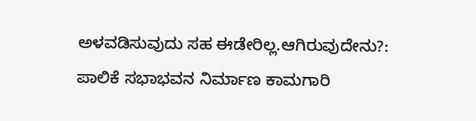ಅಳವಡಿಸುವುದು ಸಹ ಈಡೇರಿಲ್ಲ.ಆಗಿರುವುದೇನು?:
ಪಾಲಿಕೆ ಸಭಾಭವನ ನಿರ್ಮಾಣ ಕಾಮಗಾರಿ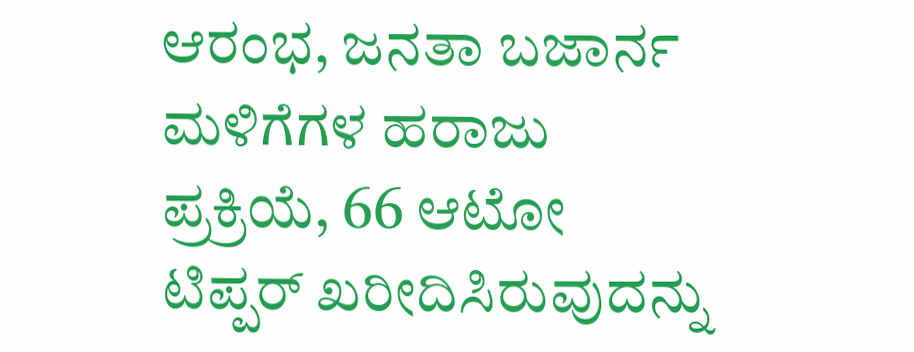ಆರಂಭ, ಜನತಾ ಬಜಾರ್ನ ಮಳಿಗೆಗಳ ಹರಾಜು ಪ್ರಕ್ರಿಯೆ, 66 ಆಟೋ ಟಿಪ್ಪರ್ ಖರೀದಿಸಿರುವುದನ್ನು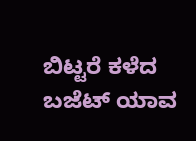ಬಿಟ್ಟರೆ ಕಳೆದ ಬಜೆಟ್ ಯಾವ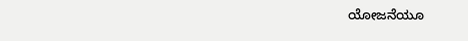ಯೋಜನೆಯೂ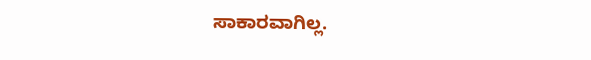ಸಾಕಾರವಾಗಿಲ್ಲ.